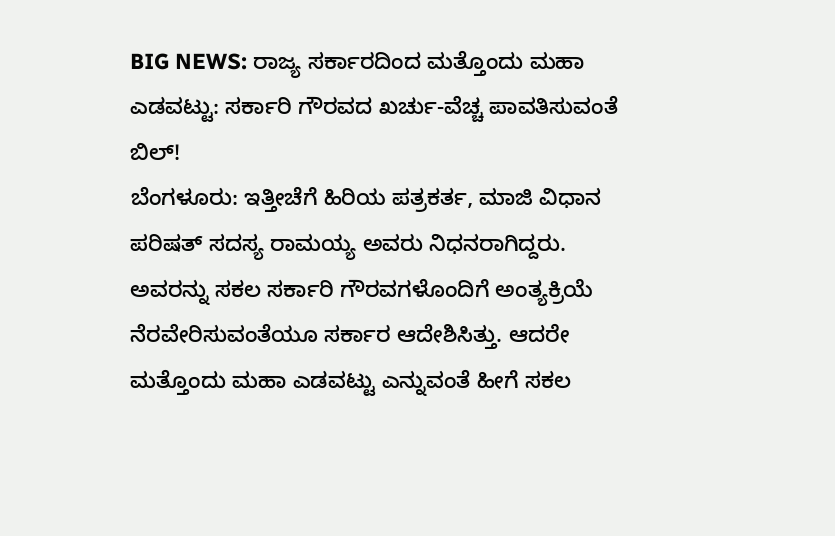BIG NEWS: ರಾಜ್ಯ ಸರ್ಕಾರದಿಂದ ಮತ್ತೊಂದು ಮಹಾ ಎಡವಟ್ಟು: ಸರ್ಕಾರಿ ಗೌರವದ ಖರ್ಚು-ವೆಚ್ಚ ಪಾವತಿಸುವಂತೆ ಬಿಲ್!
ಬೆಂಗಳೂರು: ಇತ್ತೀಚೆಗೆ ಹಿರಿಯ ಪತ್ರಕರ್ತ, ಮಾಜಿ ವಿಧಾನ ಪರಿಷತ್ ಸದಸ್ಯ ರಾಮಯ್ಯ ಅವರು ನಿಧನರಾಗಿದ್ದರು. ಅವರನ್ನು ಸಕಲ ಸರ್ಕಾರಿ ಗೌರವಗಳೊಂದಿಗೆ ಅಂತ್ಯಕ್ರಿಯೆ ನೆರವೇರಿಸುವಂತೆಯೂ ಸರ್ಕಾರ ಆದೇಶಿಸಿತ್ತು. ಆದರೇ ಮತ್ತೊಂದು ಮಹಾ ಎಡವಟ್ಟು ಎನ್ನುವಂತೆ ಹೀಗೆ ಸಕಲ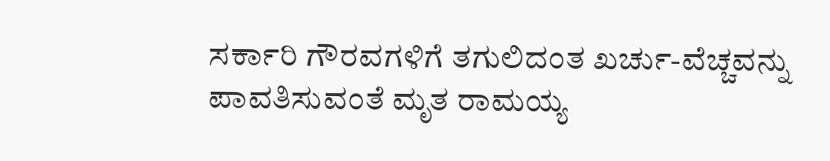ಸರ್ಕಾರಿ ಗೌರವಗಳಿಗೆ ತಗುಲಿದಂತ ಖರ್ಚು-ವೆಚ್ಚವನ್ನು ಪಾವತಿಸುವಂತೆ ಮೃತ ರಾಮಯ್ಯ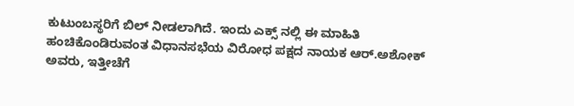ಕುಟುಂಬಸ್ಥರಿಗೆ ಬಿಲ್ ನೀಡಲಾಗಿದೆ. ಇಂದು ಎಕ್ಸ್ ನಲ್ಲಿ ಈ ಮಾಹಿತಿ ಹಂಚಿಕೊಂಡಿರುವಂತ ವಿಧಾನಸಭೆಯ ವಿರೋಧ ಪಕ್ಷದ ನಾಯಕ ಆರ್.ಅಶೋಕ್ ಅವರು, ಇತ್ತೀಚೆಗೆ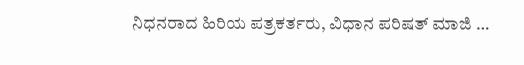ನಿಧನರಾದ ಹಿರಿಯ ಪತ್ರಕರ್ತರು, ವಿಧಾನ ಪರಿಷತ್ ಮಾಜಿ …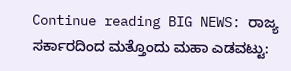Continue reading BIG NEWS: ರಾಜ್ಯ ಸರ್ಕಾರದಿಂದ ಮತ್ತೊಂದು ಮಹಾ ಎಡವಟ್ಟು: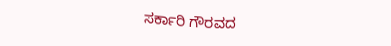ಸರ್ಕಾರಿ ಗೌರವದ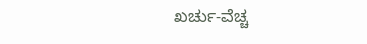ಖರ್ಚು-ವೆಚ್ಚ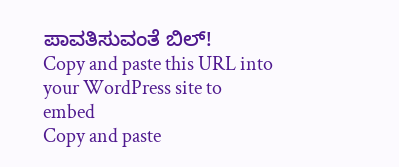ಪಾವತಿಸುವಂತೆ ಬಿಲ್!
Copy and paste this URL into your WordPress site to embed
Copy and paste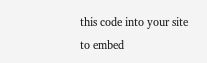this code into your site to embed